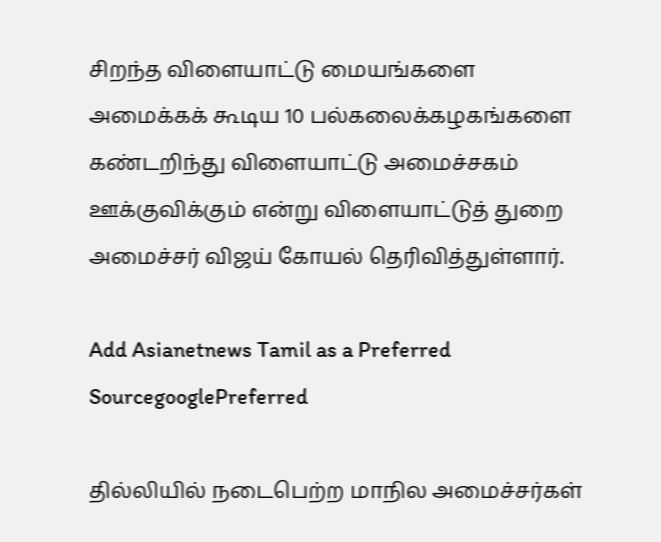சிறந்த விளையாட்டு மையங்களை அமைக்கக் கூடிய 10 பல்கலைக்கழகங்களை கண்டறிந்து விளையாட்டு அமைச்சகம் ஊக்குவிக்கும் என்று விளையாட்டுத் துறை அமைச்சர் விஜய் கோயல் தெரிவித்துள்ளார்.

Add Asianetnews Tamil as a Preferred SourcegooglePreferred

தில்லியில் நடைபெற்ற மாநில அமைச்சர்கள்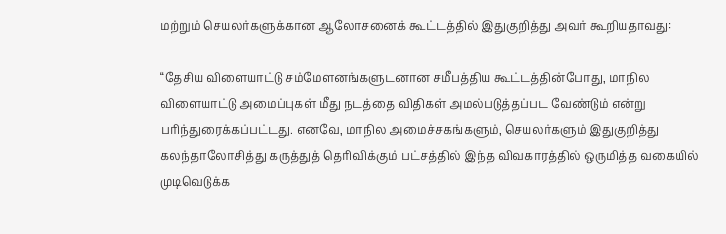மற்றும் செயலர்களுக்கான ஆலோசனைக் கூட்டத்தில் இதுகுறித்து அவர் கூறியதாவது:

“தேசிய விளையாட்டு சம்மேளனங்களுடனான சமீபத்திய கூட்டத்தின்போது, மாநில விளையாட்டு அமைப்புகள் மீது நடத்தை விதிகள் அமல்படுத்தப்பட வேண்டும் என்று பரிந்துரைக்கப்பட்டது. எனவே, மாநில அமைச்சகங்களும், செயலர்களும் இதுகுறித்து கலந்தாலோசித்து கருத்துத் தெரிவிக்கும் பட்சத்தில் இந்த விவகாரத்தில் ஒருமித்த வகையில் முடிவெடுக்க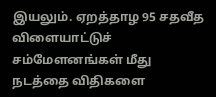இயலும். ஏறத்தாழ 95 சதவீத விளையாட்டுச் சம்மேளனங்கள் மீது நடத்தை விதிகளை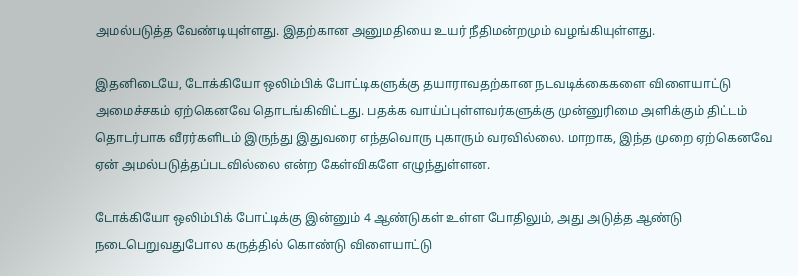அமல்படுத்த வேண்டியுள்ளது. இதற்கான அனுமதியை உயர் நீதிமன்றமும் வழங்கியுள்ளது.

இதனிடையே, டோக்கியோ ஒலிம்பிக் போட்டிகளுக்கு தயாராவதற்கான நடவடிக்கைகளை விளையாட்டு அமைச்சகம் ஏற்கெனவே தொடங்கிவிட்டது. பதக்க வாய்ப்புள்ளவர்களுக்கு முன்னுரிமை அளிக்கும் திட்டம் தொடர்பாக வீரர்களிடம் இருந்து இதுவரை எந்தவொரு புகாரும் வரவில்லை. மாறாக, இந்த முறை ஏற்கெனவே ஏன் அமல்படுத்தப்படவில்லை என்ற கேள்விகளே எழுந்துள்ளன.

டோக்கியோ ஒலிம்பிக் போட்டிக்கு இன்னும் 4 ஆண்டுகள் உள்ள போதிலும், அது அடுத்த ஆண்டு நடைபெறுவதுபோல கருத்தில் கொண்டு விளையாட்டு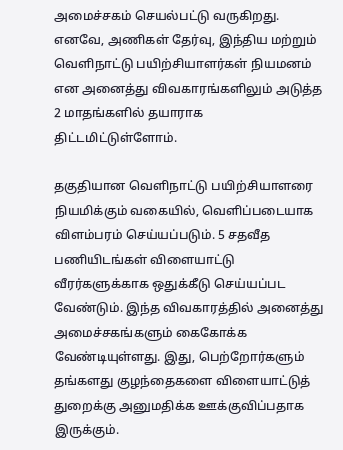அமைச்சகம் செயல்பட்டு வருகிறது. எனவே, அணிகள் தேர்வு, இந்திய மற்றும் வெளிநாட்டு பயிற்சியாளர்கள் நியமனம் என அனைத்து விவகாரங்களிலும் அடுத்த 2 மாதங்களில் தயாராக திட்டமிட்டுள்ளோம்.

தகுதியான வெளிநாட்டு பயிற்சியாளரை நியமிக்கும் வகையில், வெளிப்படையாக விளம்பரம் செய்யப்படும். 5 சதவீத பணியிடங்கள் விளையாட்டு வீரர்களுக்காக ஒதுக்கீடு செய்யப்பட வேண்டும். இந்த விவகாரத்தில் அனைத்து அமைச்சகங்களும் கைகோக்க வேண்டியுள்ளது. இது, பெற்றோர்களும் தங்களது குழந்தைகளை விளையாட்டுத் துறைக்கு அனுமதிக்க ஊக்குவிப்பதாக இருக்கும்.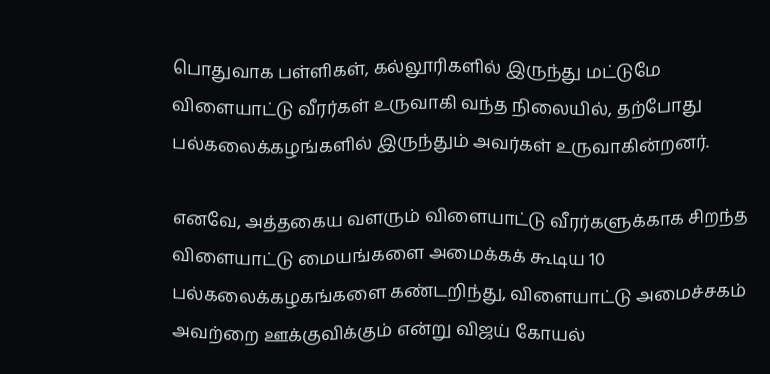பொதுவாக பள்ளிகள், கல்லூரிகளில் இருந்து மட்டுமே விளையாட்டு வீரர்கள் உருவாகி வந்த நிலையில், தற்போது பல்கலைக்கழங்களில் இருந்தும் அவர்கள் உருவாகின்றனர்.

எனவே, அத்தகைய வளரும் விளையாட்டு வீரர்களுக்காக சிறந்த விளையாட்டு மையங்களை அமைக்கக் கூடிய 10 பல்கலைக்கழகங்களை கண்டறிந்து, விளையாட்டு அமைச்சகம் அவற்றை ஊக்குவிக்கும் என்று விஜய் கோயல்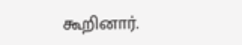கூறினார்.